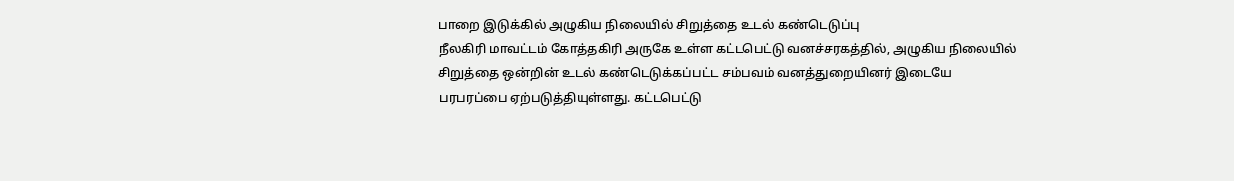பாறை இடுக்கில் அழுகிய நிலையில் சிறுத்தை உடல் கண்டெடுப்பு
நீலகிரி மாவட்டம் கோத்தகிரி அருகே உள்ள கட்டபெட்டு வனச்சரகத்தில், அழுகிய நிலையில் சிறுத்தை ஒன்றின் உடல் கண்டெடுக்கப்பட்ட சம்பவம் வனத்துறையினர் இடையே பரபரப்பை ஏற்படுத்தியுள்ளது. கட்டபெட்டு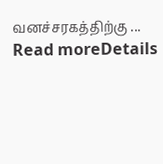வனச்சரகத்திற்கு ...
Read moreDetails